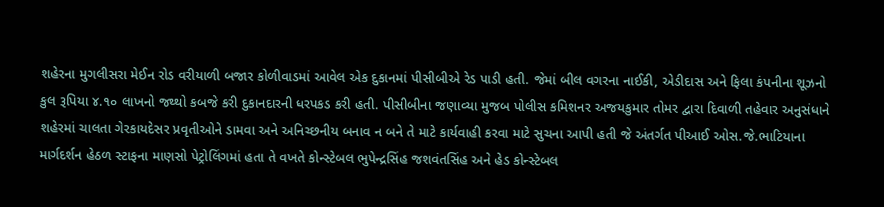શહેરના મુગલીસરા મેઈન રોડ વરીયાળી બજાર કોળીવાડમાં આવેલ એક દુકાનમાં પીસીબીએ રેડ પાડી હતી. જેમાં બીલ વગરના નાઈકી, એડીદાસ અને ફિલા કંપનીના શૂઝનો કુલ રૂપિયા ૪.૧૦ લાખનો જથ્થો કબજે કરી દુકાનદારની ધરપકડ કરી હતી. પીસીબીના જણાવ્યા મુજબ પોલીસ કમિશનર અજયકુમાર તોમર દ્વારા દિવાળી તહેવાર અનુસંધાને શહેરમાં ચાલતા ગેરકાયદેસર પ્રવૃતીઓને ડામવા અને અનિચ્છનીય બનાવ ન બને તે માટે કાર્યવાહી કરવા માટે સુચના આપી હતી જે અંતર્ગત પીઆઈ ઓસ.જે.ભાટિયાના માર્ગદર્શન હેઠળ સ્ટાફના માણસો પેટ્રોલિંગમાં હતા તે વખતે કોન્સ્ટેબલ ભુપેન્દ્રસિંહ જશવંતસિંહ અને હેડ કોન્સ્ટેબલ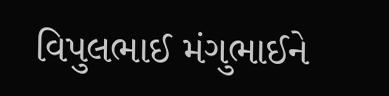વિપુલભાઈ મંગુભાઈને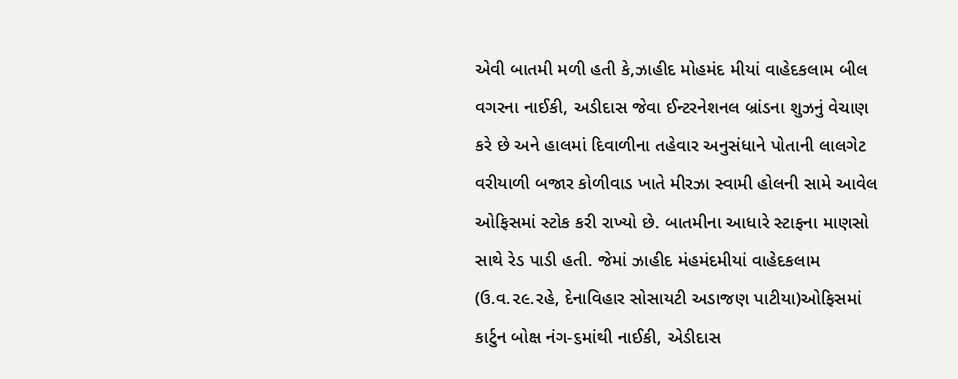એવી બાતમી મળી હતી કે,ઝાહીદ મોહમંદ મીયાં વાહેદકલામ બીલ વગરના નાઈકી, અડીદાસ જેવા ઈન્ટરનેશનલ બ્રાંડના શુઝનું વેચાણ કરે છે અને હાલમાં દિવાળીના તહેવાર અનુસંધાને પોતાની લાલગેટ વરીયાળી બજાર કોળીવાડ ખાતે મીરઝા સ્વામી હોલની સામે આવેલ ઓફિસમાં સ્ટોક કરી રાખ્યો છે. બાતમીના આધારે સ્ટાફના માણસો સાથે રેડ પાડી હતી. જેમાં ઝાહીદ મંહમંદમીયાં વાહેદકલામ (ઉ.વ.૨૯.રહે, દેનાવિહાર સોસાયટી અડાજણ પાટીયા)ઓફિસમાં કાર્ટુન બોક્ષ નંગ-૬માંથી નાઈકી, એડીદાસ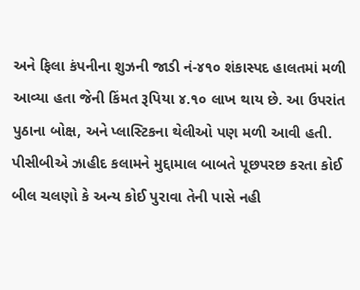અને ફિલા કંપનીના શુઝની જાડી નં-૪૧૦ શંકાસ્પદ હાલતમાં મળી આવ્યા હતા જેની કિંમત રૂપિયા ૪.૧૦ લાખ થાય છે. આ ઉપરાંત પુઠાના બોક્ષ, અને પ્લાસ્ટિકના થેલીઓ પણ મળી આવી હતી. પીસીબીએ ઝાહીદ કલામને મુદ્દામાલ બાબતે પૂછપરછ કરતા કોઈ બીલ ચલણો કે અન્ય કોઈ પુરાવા તેની પાસે નહી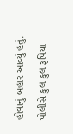હોવાનું બહાર આવ્યું હતું. પોલીસે કુલ કુલ રૂપિયા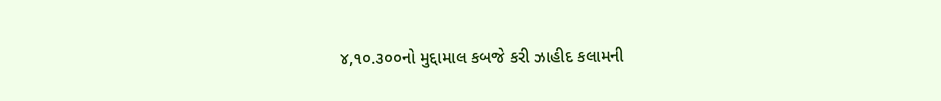૪,૧૦.૩૦૦નો મુદ્દામાલ કબજે કરી ઝાહીદ કલામની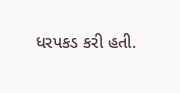ધરપકડ કરી હતી.